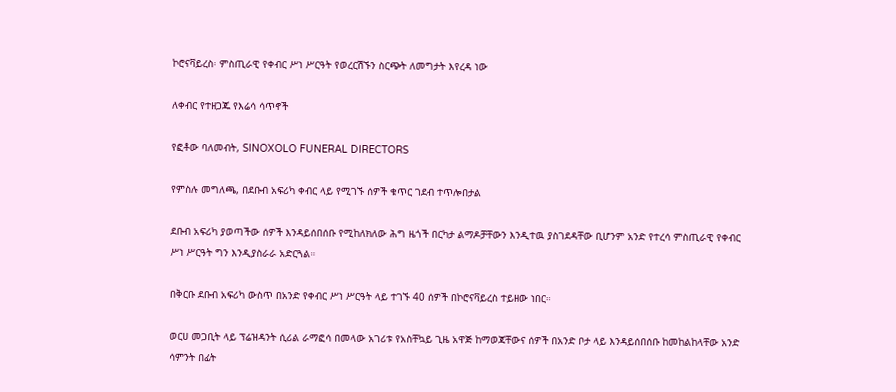ኮሮናቫይረስ፡ ምስጢራዊ የቀብር ሥነ ሥርዓት የወረርሽኙን ስርጭት ለመግታት እየረዳ ነው

ለቀብር የተዘጋጁ የእሬሳ ሳጥኖች

የፎቶው ባለመብት, SINOXOLO FUNERAL DIRECTORS

የምስሉ መግለጫ, በደቡብ አፍሪካ ቀብር ላይ የሚገኙ ሰዎች ቁጥር ገደብ ተጥሎበታል

ደቡብ አፍሪካ ያወጣችው ሰዎች እንዳይሰበሰቡ የሚከለክለው ሕግ ዜጎች በርካታ ልማዶቻቸውን እንዲተዉ ያስገደዳቸው ቢሆንም አንድ የተረሳ ምስጢራዊ የቀብር ሥነ ሥርዓት ግን እንዲያስራራ አድርጓል።

በቅርቡ ደቡብ አፍሪካ ውስጥ በአንድ የቀብር ሥነ ሥርዓት ላይ ተገኙ 40 ሰዎች በኮሮናቫይረስ ተይዘው ነበር።

ወርሀ መጋቢት ላይ ፕሬዝዳንት ሲሪል ራማፎሳ በመላው አገሪቱ የአስቸኳይ ጊዜ አዋጅ ከማወጃቸውና ሰዎች በአንድ ቦታ ላይ እንዳይሰበሰቡ ከመከልከላቸው አንድ ሳምንት በፊት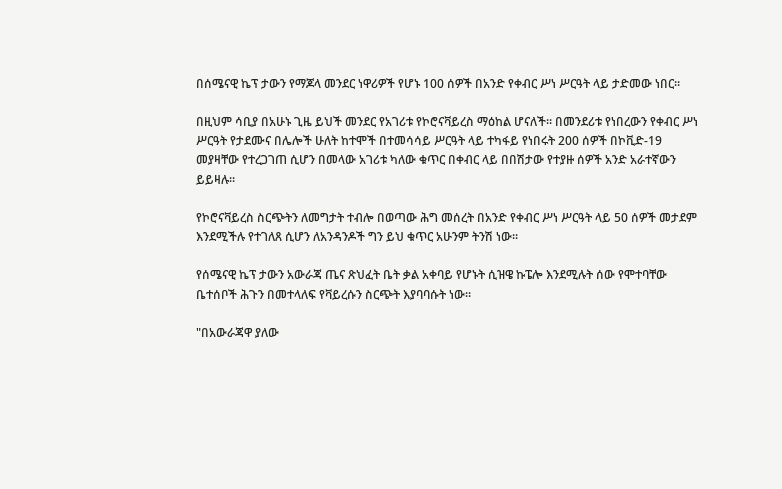በሰሜናዊ ኬፕ ታውን የማጆላ መንደር ነዋሪዎች የሆኑ 100 ሰዎች በአንድ የቀብር ሥነ ሥርዓት ላይ ታድመው ነበር።

በዚህም ሳቢያ በአሁኑ ጊዜ ይህች መንደር የአገሪቱ የኮሮናቫይረስ ማዕከል ሆናለች። በመንደሪቱ የነበረውን የቀብር ሥነ ሥርዓት የታደሙና በሌሎች ሁለት ከተሞች በተመሳሳይ ሥርዓት ላይ ተካፋይ የነበሩት 200 ሰዎች በኮቪድ-19 መያዛቸው የተረጋገጠ ሲሆን በመላው አገሪቱ ካለው ቁጥር በቀብር ላይ በበሽታው የተያዙ ሰዎች አንድ አራተኛውን ይይዛሉ።

የኮሮናቫይረስ ስርጭትን ለመግታት ተብሎ በወጣው ሕግ መሰረት በአንድ የቀብር ሥነ ሥርዓት ላይ 50 ሰዎች መታደም እንደሚችሉ የተገለጸ ሲሆን ለአንዳንዶች ግን ይህ ቁጥር አሁንም ትንሽ ነው።

የሰሜናዊ ኬፕ ታውን አውራጃ ጤና ጽህፈት ቤት ቃል አቀባይ የሆኑት ሲዝዌ ኩፔሎ እንደሚሉት ሰው የሞተባቸው ቤተሰቦች ሕጉን በመተላለፍ የቫይረሱን ስርጭት እያባባሱት ነው።

"በአውራጃዋ ያለው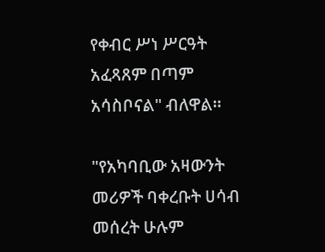የቀብር ሥነ ሥርዓት አፈጻጸም በጣም አሳስቦናል" ብለዋል።

"የአካባቢው አዛውንት መሪዎች ባቀረቡት ሀሳብ መሰረት ሁሉም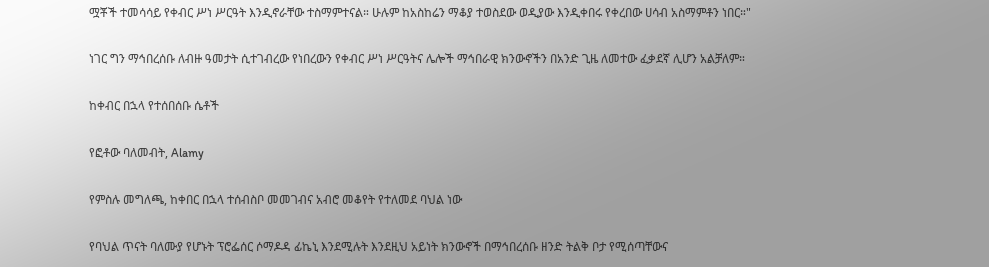ሟቾች ተመሳሳይ የቀብር ሥነ ሥርዓት እንዲኖራቸው ተስማምተናል። ሁሉም ከአስከሬን ማቆያ ተወስደው ወዲያው እንዲቀበሩ የቀረበው ሀሳብ አስማምቶን ነበር።"

ነገር ግን ማኅበረሰቡ ለብዙ ዓመታት ሲተገብረው የነበረውን የቀብር ሥነ ሥርዓትና ሌሎች ማኅበራዊ ክንውኖችን በአንድ ጊዜ ለመተው ፈቃደኛ ሊሆን አልቻለም።

ከቀብር በኋላ የተሰበሰቡ ሴቶች

የፎቶው ባለመብት, Alamy

የምስሉ መግለጫ, ከቀበር በኋላ ተሰብስቦ መመገብና አብሮ መቆየት የተለመደ ባህል ነው

የባህል ጥናት ባለሙያ የሆኑት ፕሮፌሰር ሶማዶዳ ፊኬኒ እንደሚሉት እንደዚህ አይነት ክንውኖች በማኅበረሰቡ ዘንድ ትልቅ ቦታ የሚሰጣቸውና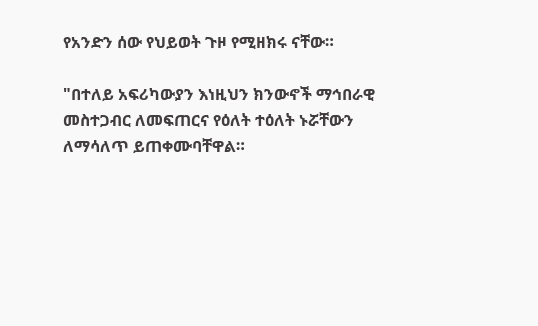የአንድን ሰው የህይወት ጉዞ የሚዘክሩ ናቸው።

"በተለይ አፍሪካውያን እነዚህን ክንውኖች ማኅበራዊ መስተጋብር ለመፍጠርና የዕለት ተዕለት ኑሯቸውን ለማሳለጥ ይጠቀሙባቸዋል።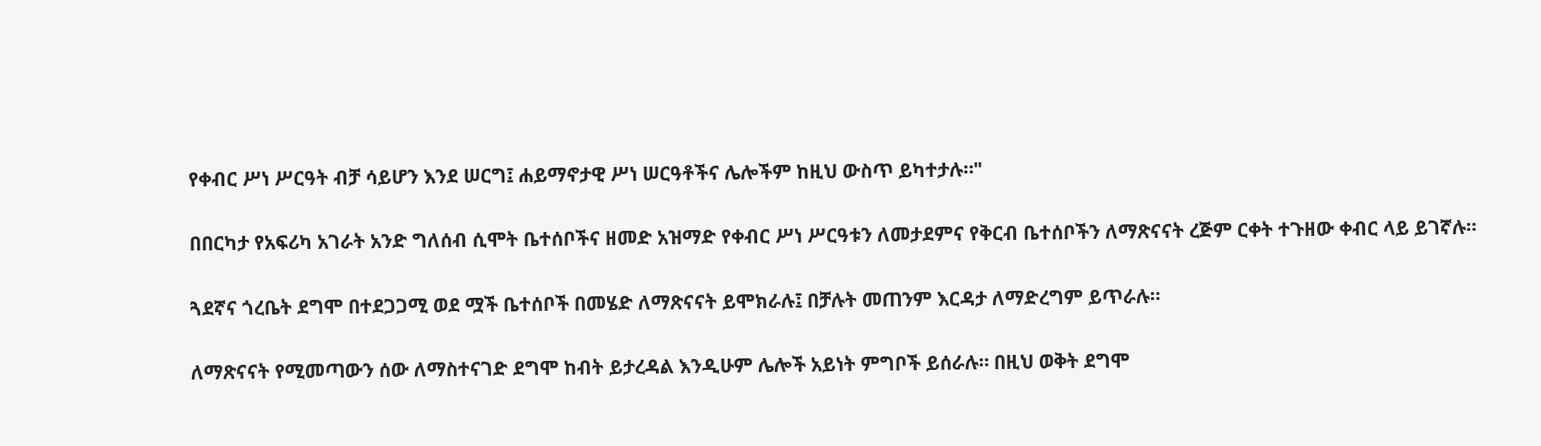የቀብር ሥነ ሥርዓት ብቻ ሳይሆን እንደ ሠርግ፤ ሐይማኖታዊ ሥነ ሠርዓቶችና ሌሎችም ከዚህ ውስጥ ይካተታሉ።"

በበርካታ የአፍሪካ አገራት አንድ ግለሰብ ሲሞት ቤተሰቦችና ዘመድ አዝማድ የቀብር ሥነ ሥርዓቱን ለመታደምና የቅርብ ቤተሰቦችን ለማጽናናት ረጅም ርቀት ተጉዘው ቀብር ላይ ይገኛሉ።

ጓደኛና ጎረቤት ደግሞ በተደጋጋሚ ወደ ሟች ቤተሰቦች በመሄድ ለማጽናናት ይሞክራሉ፤ በቻሉት መጠንም እርዳታ ለማድረግም ይጥራሉ።

ለማጽናናት የሚመጣውን ሰው ለማስተናገድ ደግሞ ከብት ይታረዳል እንዲሁም ሌሎች አይነት ምግቦች ይሰራሉ። በዚህ ወቅት ደግሞ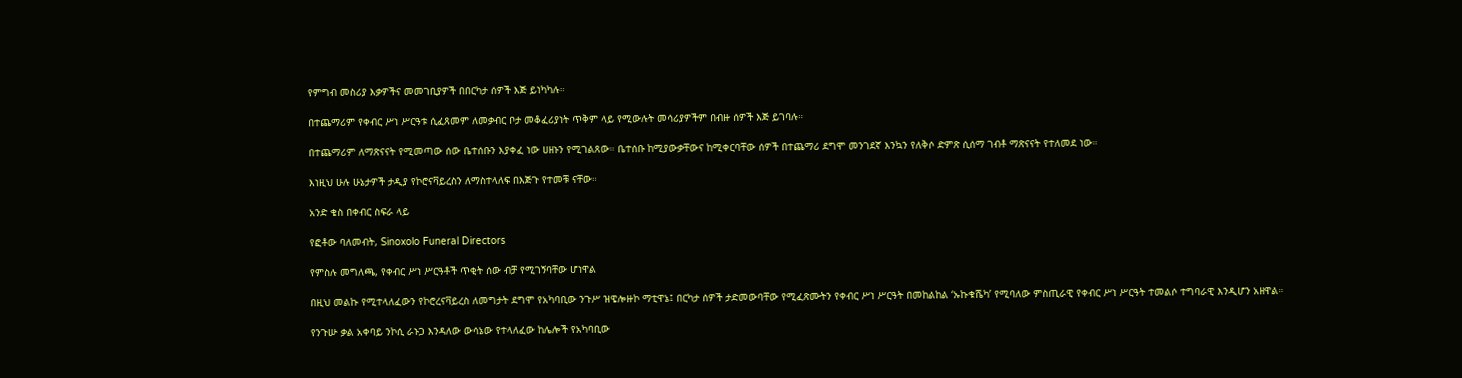የምግብ መስሪያ እቃዎችና መመገቢያዎች በበርካታ ሰዎች እጅ ይነካካሉ።

በተጨማሪም የቀብር ሥነ ሥርዓቱ ሲፈጸመም ለመቃብር ቦታ መቆፈሪያነት ጥቅም ላይ የሚውሉት መሳሪያዎችም በብዙ ሰዎች እጅ ይገባሉ።

በተጨማሪም ለማጽናናት የሚመጣው ሰው ቤተሰቡን እያቀፈ ነው ሀዘኑን የሚገልጸው። ቤተሰቡ ከሚያውቃቸውና ከሚቀርባቸው ሰዎች በተጨማሪ ደግሞ መንገደኛ እንኳን የለቅሶ ድምጽ ሲሰማ ገብቶ ማጽናናት የተለመደ ነው።

እነዚህ ሁሉ ሁኔታዎች ታዲያ የኮሮናቫይረስን ለማስተላለፍ በእጅጉ የተመቹ ናቸው።

አንድ ቄስ በቀብር ስፍራ ላይ

የፎቶው ባለመብት, Sinoxolo Funeral Directors

የምስሉ መግለጫ, የቀብር ሥነ ሥርዓቶች ጥቂት ሰው ብቻ የሚገኝባቸው ሆነዋል

በዚህ መልኩ የሚተላለፈውን የኮሮረናቫይረስ ለመግታት ደግሞ የአካባቢው ንጉሥ ዝዌሎዙኮ ማቲዋኔ፤ በርካታ ሰዎች ታድመውባቸው የሚፈጽሙትን የቀብር ሥነ ሥርዓት በመከልከል ‘ኡኩቁሼካ’ የሚባለው ምስጢራዊ የቀብር ሥነ ሥርዓት ተመልሶ ተግባራዊ እንዲሆን አዘዋል።

የንጉሡ ቃል አቀባይ ንኮሲ ራኑጋ እንዳለው ውሳኔው የተላለፈው ከሌሎች የአካባቢው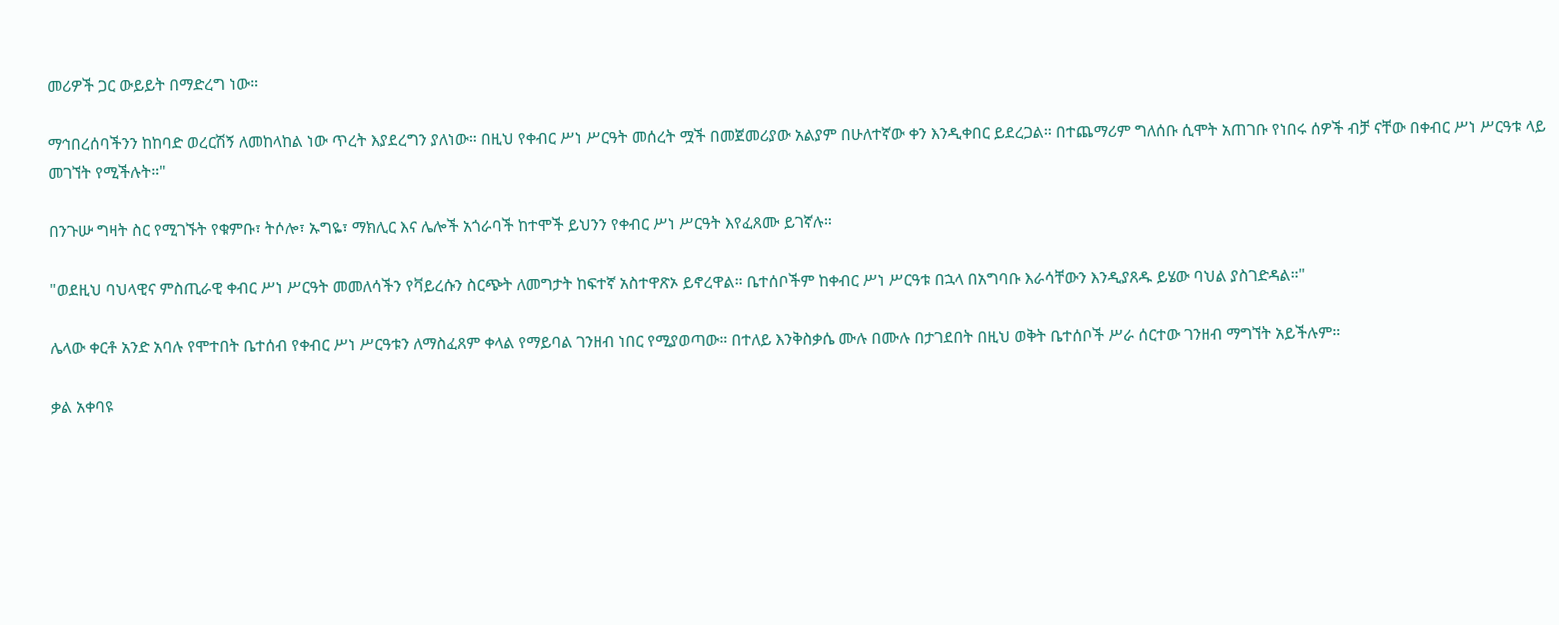መሪዎች ጋር ውይይት በማድረግ ነው።

ማኅበረሰባችንን ከከባድ ወረርሽኝ ለመከላከል ነው ጥረት እያደረግን ያለነው። በዚህ የቀብር ሥነ ሥርዓት መሰረት ሟች በመጀመሪያው አልያም በሁለተኛው ቀን እንዲቀበር ይደረጋል። በተጨማሪም ግለሰቡ ሲሞት አጠገቡ የነበሩ ሰዎች ብቻ ናቸው በቀብር ሥነ ሥርዓቱ ላይ መገኘት የሚችሉት።"

በንጉሡ ግዛት ስር የሚገኙት የቁምቡ፣ ትሶሎ፣ ኡግዬ፣ ማክሊር እና ሌሎች አጎራባች ከተሞች ይህንን የቀብር ሥነ ሥርዓት እየፈጸሙ ይገኛሉ።

"ወደዚህ ባህላዊና ምስጢራዊ ቀብር ሥነ ሥርዓት መመለሳችን የቫይረሱን ስርጭት ለመግታት ከፍተኛ አስተዋጽኦ ይኖረዋል። ቤተሰቦችም ከቀብር ሥነ ሥርዓቱ በኋላ በአግባቡ እራሳቸውን እንዲያጸዱ ይሄው ባህል ያስገድዳል።"

ሌላው ቀርቶ አንድ አባሉ የሞተበት ቤተሰብ የቀብር ሥነ ሥርዓቱን ለማስፈጸም ቀላል የማይባል ገንዘብ ነበር የሚያወጣው። በተለይ እንቅስቃሴ ሙሉ በሙሉ በታገደበት በዚህ ወቅት ቤተሰቦች ሥራ ሰርተው ገንዘብ ማግኘት አይችሉም።

ቃል አቀባዩ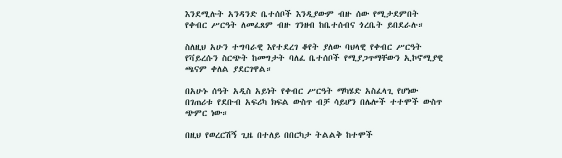እንደሚሉት አንዳንድ ቤተሰቦች እንዲያውም ብዙ ሰው የሚታደምበት የቀብር ሥርዓት ለመፈጸም ብዙ ገንዘብ ከቤተሰብና ጎረቤት ይበደራሉ።

ስለዚህ አሁን ተግባራዊ እየተደረገ ቆየት ያለው ባህላዊ የቀብር ሥርዓት የቫይረሱን ስርጭት ከመግታት ባለፈ ቤተሰቦች የሚያጋጥማቸውን ኢኮኖሚያዊ ጫናም ቀለል ያደርገዋል።

በአሁኑ ሰዓት አዲስ አይነት የቀብር ሥርዓት ማካሄድ አስፈላጊ የሆነው በገጠሪቱ የደቡብ አፍሪካ ክፍል ውስጥ ብቻ ሳይሆን በሌሎች ተተሞች ውስጥ ጭምር ነው።

በዚህ የወረርሽኝ ጊዜ በተለይ በበርካታ ትልልቅ ከተሞች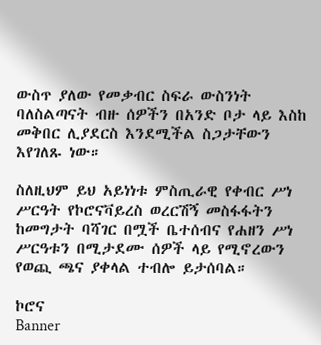ውስጥ ያለው የመቃብር ስፍራ ውስንነት ባለስልጣናት ብዙ ሰዎችን በአንድ ቦታ ላይ እስከ መቅበር ሊያደርስ እንደሚችል ስጋታቸውን እየገለጹ ነው።

ስለዚህም ይህ አይነነቱ ምስጢራዊ የቀብር ሥነ ሥርዓት የኮሮናቫይረስ ወረርሽኝ መስፋፋትን ከመግታት ባሻገር በሟች ቤተሰብና የሐዘን ሥነ ሥርዓቱን በሚታደሙ ሰዎች ላይ የሚኖረውን የወጪ ጫና ያቀላል ተብሎ ይታሰባል።

ኮሮና
Banner